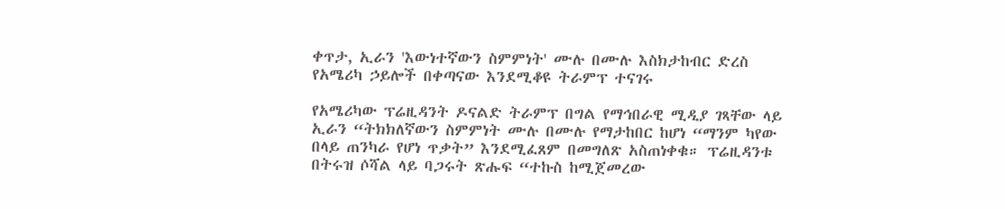ቀጥታ, ኢራን 'እውነተኛውን ስምምነት' ሙሉ በሙሉ እስክታከብር ድረስ የአሜሪካ ኃይሎች በቀጣናው እንደሚቆዩ ትራምፕ ተናገሩ

የአሜሪካው ፕሬዚዳንት ዶናልድ ትራምፕ በግል የማኅበራዊ ሚዲያ ገጻቸው ላይ ኢራን “ትክክለኛውን ስምምነት ሙሉ በሙሉ የማታከበር ከሆነ “ማንም ካየው በላይ ጠንካራ የሆነ ጥቃት” እንደሚፈጸም በመግለጽ አስጠነቀቁ። ፕሬዚዳንቱ በትሩዝ ሶሻል ላይ ባጋሩት ጽሑፍ “ተኩስ ከሚጀመረው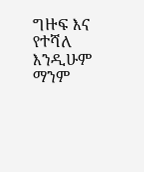ግዙፍ እና የተሻለ እንዲሁም ማንም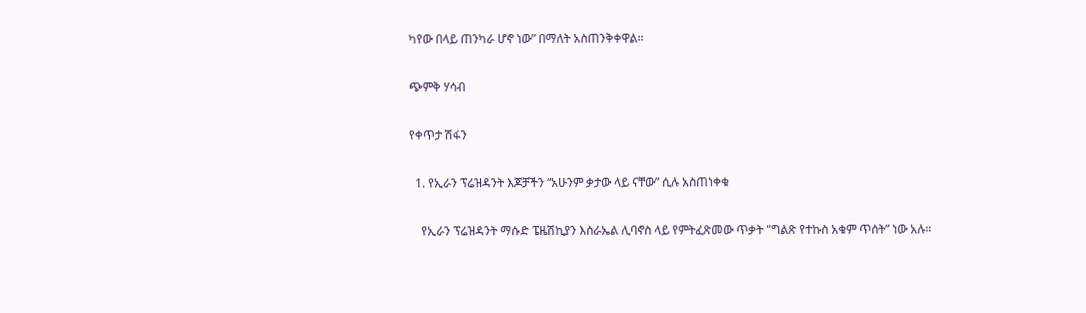ካየው በላይ ጠንካራ ሆኖ ነው” በማለት አስጠንቅቀዋል።

ጭምቅ ሃሳብ

የቀጥታ ሽፋን

  1. የኢራን ፕሬዝዳንት እጆቻችን “አሁንም ቃታው ላይ ናቸው” ሲሉ አስጠነቀቁ

    የኢራን ፕሬዝዳንት ማሱድ ፔዜሽኪያን እስራኤል ሊባኖስ ላይ የምትፈጽመው ጥቃት "ግልጽ የተኩስ አቁም ጥሰት” ነው አሉ።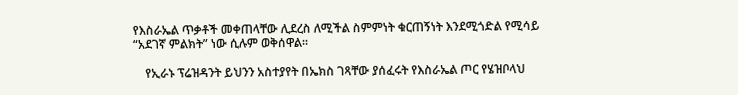የእስራኤል ጥቃቶች መቀጠላቸው ሊደረስ ለሚችል ስምምነት ቁርጠኝነት እንደሚጎድል የሚሳይ “አደገኛ ምልክት” ነው ሲሉም ወቅሰዋል።

    የኢራኑ ፕሬዝዳንት ይህንን አስተያየት በኤክስ ገጻቸው ያሰፈሩት የእስራኤል ጦር የሄዝቦላህ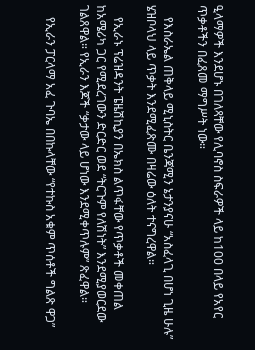ዒላማዎች እንደሆኑ በገለጻቸው የሊባኖስ ስፍራዎች ላይ ከ100 በላይ የአየር ጥቃቶችን በፈጸመ ማግሥት ነው።

    የእስራኤል ጠቅላይ ሚኒስትር ቤንጃሚን ኔታንያናሁ “አስፈላጊ በሆነ ጊዜ ሁሉ” ሄዝቦላህ ላይ ጥቃት እንደሚፈጽሙ በዛሬው ዕለት ተናግረዋል።

    የኢራኑ ፕሬዝዳንት ፔዜሽኪያን በኤክስ ልጥፋቸው የጥቃቶች መቀጠል ከአሜሪካ ጋር የሚደረገውን ድርድር ወደ “ትርጉም የለሽነት” እንደሚያወርደው ገልጸዋል። የኢራን እጆች “ቃታው ላይ ሆነው እንደሚቀጥሉም” ጽፈዋል።

    የኢራን ፓርላማ አፈ ጉባኤ በበኩላቸው “የተኩስ አቁም ጥሰቶች ግልጽ ዋጋ”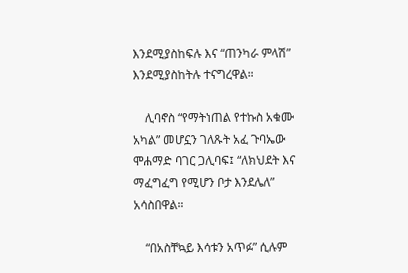እንደሚያስከፍሉ እና “ጠንካራ ምላሽ” እንደሚያስከትሉ ተናግረዋል።

    ሊባኖስ “የማትነጠል የተኩስ አቁሙ አካል” መሆኗን ገለጹት አፈ ጉባኤው ሞሐማድ ባገር ጋሊባፍ፤ “ለክህደት እና ማፈግፈግ የሚሆን ቦታ እንደሌለ” አሳስበዋል።

    “በአስቸኳይ እሳቱን አጥፉ” ሲሉም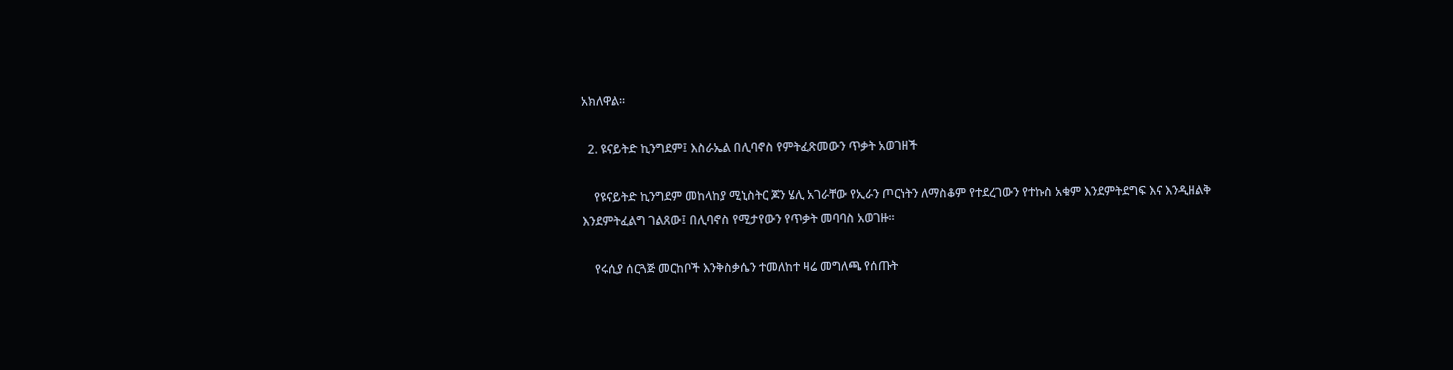አክለዋል።

  2. ዩናይትድ ኪንግደም፤ እስራኤል በሊባኖስ የምትፈጽመውን ጥቃት አወገዘች

    የዩናይትድ ኪንግደም መከላከያ ሚኒስትር ጆን ሄሊ አገራቸው የኢራን ጦርነትን ለማስቆም የተደረገውን የተኩስ አቁም እንደምትደግፍ እና እንዲዘልቅ እንደምትፈልግ ገልጸው፤ በሊባኖስ የሚታየውን የጥቃት መባባስ አወገዙ።

    የሩሲያ ሰርጓጅ መርከቦች እንቅስቃሴን ተመለከተ ዛሬ መግለጫ የሰጡት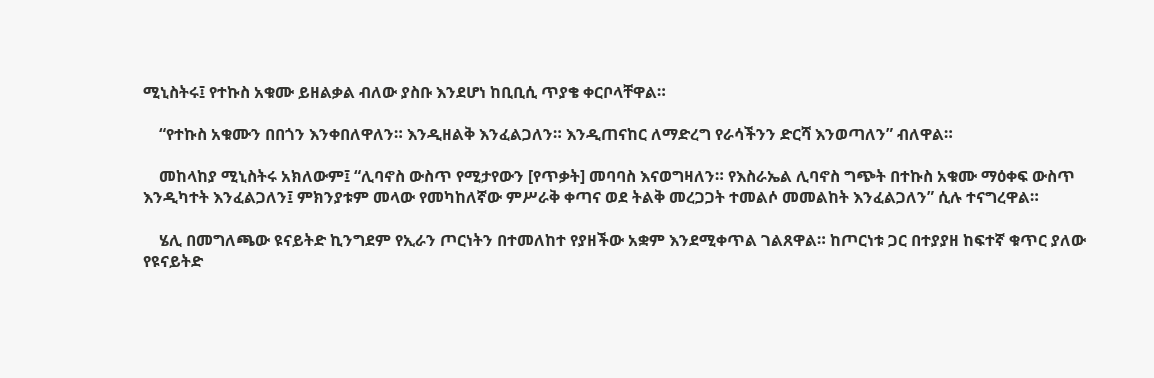ሚኒስትሩ፤ የተኩስ አቁሙ ይዘልቃል ብለው ያስቡ እንደሆነ ከቢቢሲ ጥያቄ ቀርቦላቸዋል።

    “የተኩስ አቁሙን በበጎን እንቀበለዋለን። እንዲዘልቅ እንፈልጋለን። እንዲጠናከር ለማድረግ የራሳችንን ድርሻ እንወጣለን” ብለዋል።

    መከላከያ ሚኒስትሩ አክለውም፤ “ሊባኖስ ውስጥ የሚታየውን [የጥቃት] መባባስ እናወግዛለን። የእስራኤል ሊባኖስ ግጭት በተኩስ አቁሙ ማዕቀፍ ውስጥ እንዲካተት እንፈልጋለን፤ ምክንያቱም መላው የመካከለኛው ምሥራቅ ቀጣና ወደ ትልቅ መረጋጋት ተመልሶ መመልከት እንፈልጋለን” ሲሉ ተናግረዋል።

    ሄሊ በመግለጫው ዩናይትድ ኪንግደም የኢራን ጦርነትን በተመለከተ የያዘችው አቋም እንደሚቀጥል ገልጸዋል። ከጦርነቱ ጋር በተያያዘ ከፍተኛ ቁጥር ያለው የዩናይትድ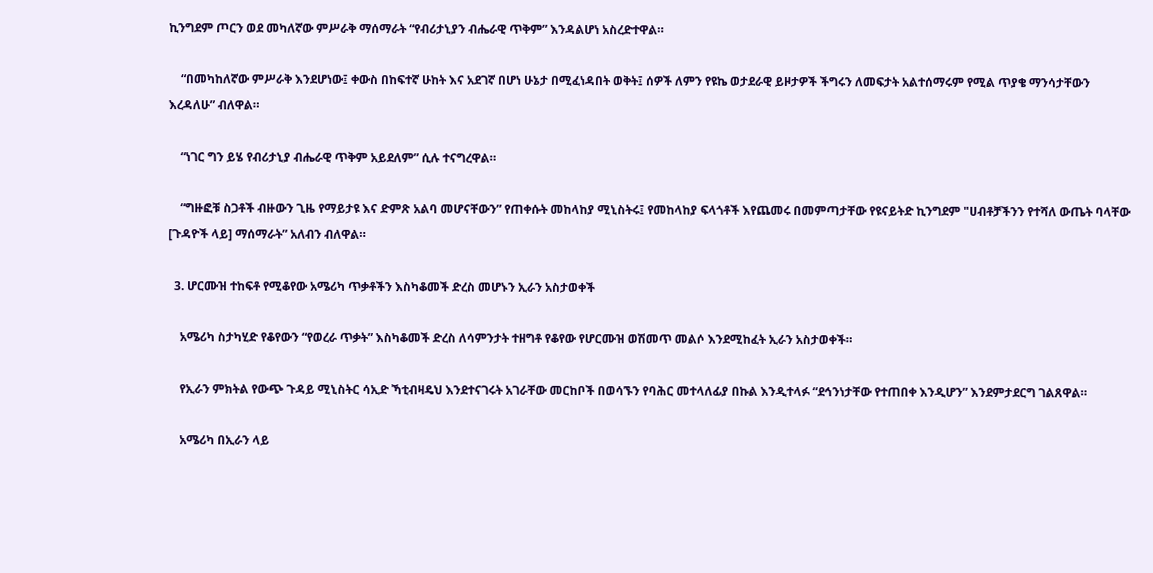ኪንግደም ጦርን ወደ መካለኛው ምሥራቅ ማሰማራት “የብሪታኒያን ብሔራዊ ጥቅም” እንዳልሆነ አስረድተዋል።

    “በመካከለኛው ምሥራቅ እንደሆነው፤ ቀውስ በከፍተኛ ሁከት እና አደገኛ በሆነ ሁኔታ በሚፈነዳበት ወቅት፤ ሰዎች ለምን የዩኬ ወታደራዊ ይዞታዎች ችግሩን ለመፍታት አልተሰማሩም የሚል ጥያቄ ማንሳታቸውን እረዳለሁ” ብለዋል።

    “ነገር ግን ይሄ የብሪታኒያ ብሔራዊ ጥቅም አይደለም” ሲሉ ተናግረዋል።

    “ግዙፎቹ ስጋቶች ብዙውን ጊዜ የማይታዩ እና ድምጽ አልባ መሆናቸውን” የጠቀሱት መከላከያ ሚኒስትሩ፤ የመከላከያ ፍላጎቶች እየጨመሩ በመምጣታቸው የዩናይትድ ኪንግደም "ሀብቶቻችንን የተሻለ ውጤት ባላቸው [ጉዳዮች ላይ] ማሰማራት” አለብን ብለዋል።

  3. ሆርሙዝ ተከፍቶ የሚቆየው አሜሪካ ጥቃቶችን እስካቆመች ድረስ መሆኑን ኢራን አስታወቀች

    አሜሪካ ስታካሂድ የቆየውን “የወረራ ጥቃት” እስካቆመች ድረስ ለሳምንታት ተዘግቶ የቆየው የሆርሙዝ ወሽመጥ መልሶ እንደሚከፈት ኢራን አስታወቀች።

    የኢራን ምክትል የውጭ ጉዳይ ሚኒስትር ሳኢድ ኻቲብዛዴህ እንደተናገሩት አገራቸው መርከቦች በወሳኙን የባሕር መተላለፊያ በኩል እንዲተላፉ “ደኅንነታቸው የተጠበቀ እንዲሆን” እንደምታደርግ ገልጸዋል።

    አሜሪካ በኢራን ላይ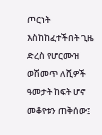ጦርነት እስከከፈተችበት ጊዜ ድረስ የሆርሙዝ ወሽመጥ ለሺዎች ዓመታት ከፍት ሆኖ መቆየቱን ጠቅሰው፤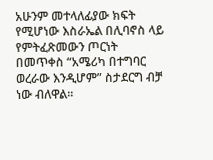አሁንም መተላለፊያው ክፍት የሚሆነው እስራኤል በሊባኖስ ላይ የምትፈጽመውን ጦርነት በመጥቀስ “አሜሪካ በተግባር ወረራው እንዲሆም” ስታደርግ ብቻ ነው ብለዋል።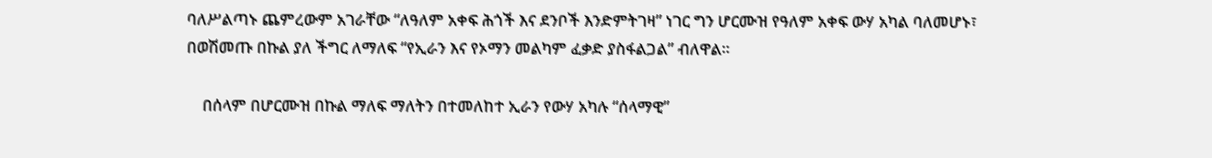ባለሥልጣኑ ጨምረውም አገራቸው “ለዓለም አቀፍ ሕጎች እና ደንቦች እንድምትገዛ” ነገር ግን ሆርሙዝ የዓለም አቀፍ ውሃ አካል ባለመሆኑ፣ በወሽመጡ በኩል ያለ ችግር ለማለፍ “የኢራን እና የኦማን መልካም ፈቃድ ያስፋልጋል” ብለዋል።

    በሰላም በሆርሙዝ በኩል ማለፍ ማለትን በተመለከተ ኢራን የውሃ አካሉ “ሰላማዊ”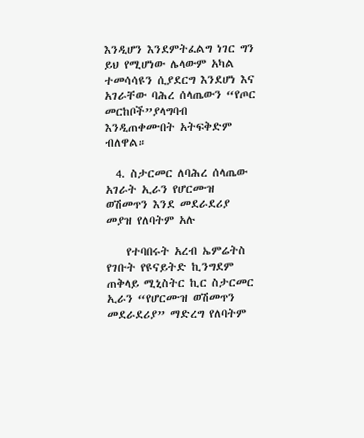እንዲሆን እንደምትፈልግ ነገር ግን ይህ የሚሆነው ሌላውም አካል ተመሳሳዩን ሲያደርግ እንደሆነ እና አገራቸው ባሕረ ሰላጤውን “የጦር መርከቦች”ያላግባብ እንዲጠቀሙበት አትፍቅድም ብለዋል።

  4. ስታርመር ለባሕረ ሰላጤው አገራት ኢራን የሆርሙዝ ወሽመጥን እንደ መደራደሪያ መያዝ የለባትም አሉ

    የተባበሩት አረብ ኤምሬትስ የገቡት የዩናይትድ ኪንግደም ጠቅላይ ሚኒስትር ኪር ስታርመር ኢራን “የሆርሙዝ ወሽመጥን መደራደሪያ” ማድረግ የለባትም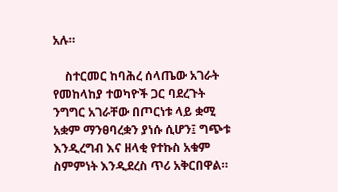አሉ።

    ስተርመር ከባሕረ ሰላጤው አገራት የመከላከያ ተወካዮች ጋር ባደረጉት ንግግር አገራቸው በጦርነቱ ላይ ቋሚ አቋም ማንፀባረቋን ያነሱ ሲሆን፤ ግጭቱ እንዲረግብ እና ዘላቂ የተኩስ አቁም ስምምነት እንዲደረስ ጥሪ አቅርበዋል።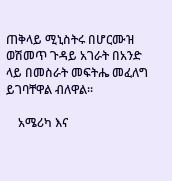ጠቅላይ ሚኒስትሩ በሆርሙዝ ወሽመጥ ጉዳይ አገራት በአንድ ላይ በመስራት መፍትሔ መፈለግ ይገባቸዋል ብለዋል።

    አሜሪካ እና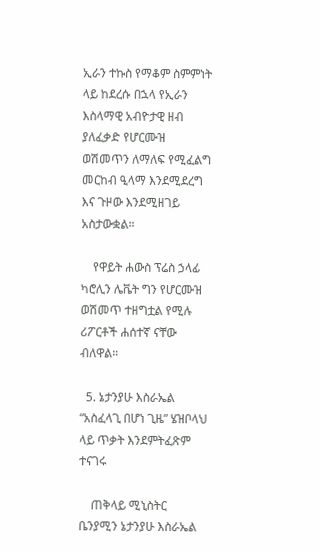ኢራን ተኩስ የማቆም ስምምነት ላይ ከደረሱ በኋላ የኢራን እስላማዊ አብዮታዊ ዘብ ያለፈቃድ የሆርሙዝ ወሽመጥን ለማለፍ የሚፈልግ መርከብ ዒላማ እንደሚደረግ እና ጉዞው እንደሚዘገይ አስታውቋል።

    የዋይት ሐውስ ፕሬስ ኃላፊ ካሮሊን ሌቬት ግን የሆርሙዝ ወሽመጥ ተዘግቷል የሚሉ ሪፖርቶች ሐሰተኛ ናቸው ብለዋል።

  5. ኔታንያሁ እስራኤል “አስፈላጊ በሆነ ጊዜ” ሄዝቦላህ ላይ ጥቃት እንደምትፈጽም ተናገሩ

    ጠቅላይ ሚኒስትር ቤንያሚን ኔታንያሁ እስራኤል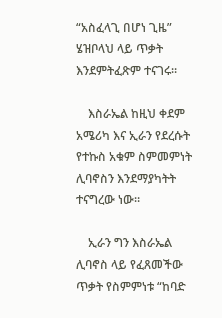“አስፈላጊ በሆነ ጊዜ” ሄዝቦላህ ላይ ጥቃት እንደምትፈጽም ተናገሩ።

    እስራኤል ከዚህ ቀደም አሜሪካ እና ኢራን የደረሱት የተኩስ አቁም ስምመምነት ሊባኖስን እንደማያካትት ተናግረው ነው።

    ኢራን ግን እስራኤል ሊባኖስ ላይ የፈጸመችው ጥቃት የስምምነቱ “ከባድ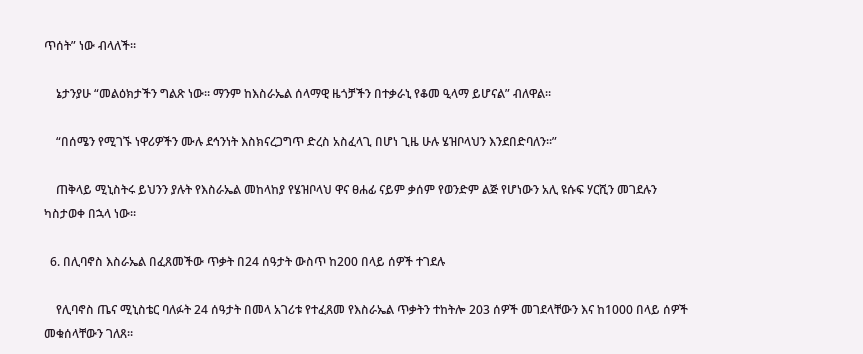ጥሰት” ነው ብላለች።

    ኔታንያሁ “መልዕክታችን ግልጽ ነው። ማንም ከእስራኤል ሰላማዊ ዜጎቻችን በተቃራኒ የቆመ ዒላማ ይሆናል” ብለዋል።

    “በሰሜን የሚገኙ ነዋሪዎችን ሙሉ ደኅንነት እስክናረጋግጥ ድረስ አስፈላጊ በሆነ ጊዜ ሁሉ ሄዝቦላህን እንደበድባለን።”

    ጠቅላይ ሚኒስትሩ ይህንን ያሉት የእስራኤል መከላከያ የሄዝቦላህ ዋና ፀሐፊ ናይም ቃሰም የወንድም ልጅ የሆነውን አሊ ዩሱፍ ሃርሺን መገደሉን ካስታወቀ በኋላ ነው።

  6. በሊባኖስ እስራኤል በፈጸመችው ጥቃት በ24 ሰዓታት ውስጥ ከ200 በላይ ሰዎች ተገደሉ

    የሊባኖስ ጤና ሚኒስቴር ባለፉት 24 ሰዓታት በመላ አገሪቱ የተፈጸመ የእስራኤል ጥቃትን ተከትሎ 203 ሰዎች መገደላቸውን እና ከ1000 በላይ ሰዎች መቁሰላቸውን ገለጸ።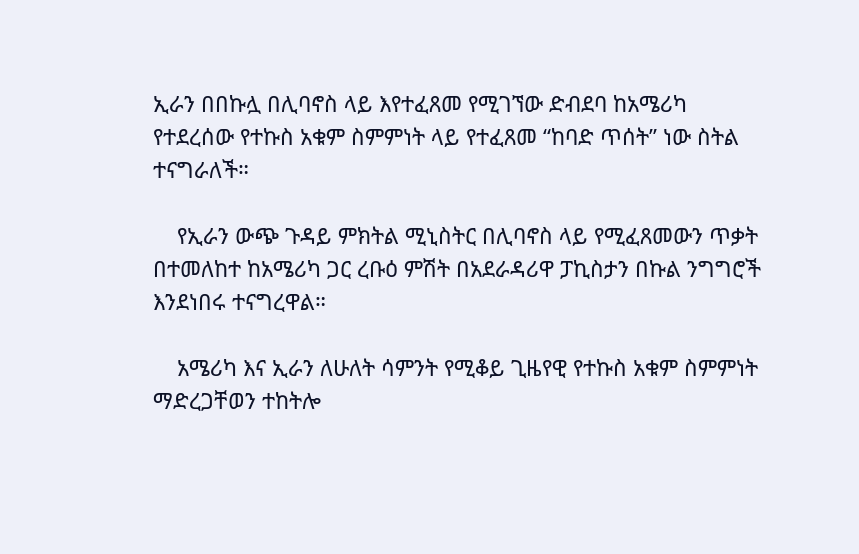ኢራን በበኩሏ በሊባኖስ ላይ እየተፈጸመ የሚገኘው ድብደባ ከአሜሪካ የተደረሰው የተኩስ አቁም ስምምነት ላይ የተፈጸመ “ከባድ ጥሰት” ነው ስትል ተናግራለች።

    የኢራን ውጭ ጉዳይ ምክትል ሚኒስትር በሊባኖስ ላይ የሚፈጸመውን ጥቃት በተመለከተ ከአሜሪካ ጋር ረቡዕ ምሽት በአደራዳሪዋ ፓኪስታን በኩል ንግግሮች እንደነበሩ ተናግረዋል።

    አሜሪካ እና ኢራን ለሁለት ሳምንት የሚቆይ ጊዜየዊ የተኩስ አቁም ስምምነት ማድረጋቸወን ተከትሎ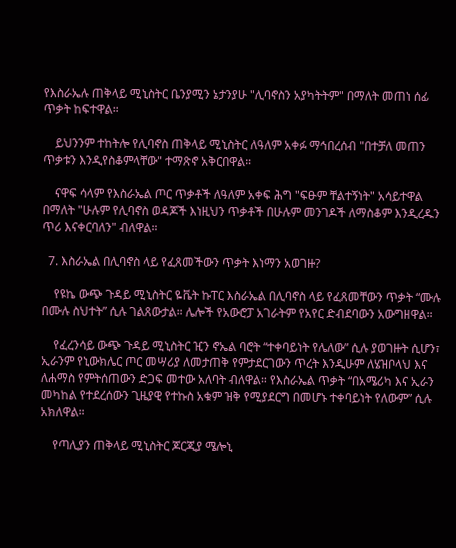የእስራኤሉ ጠቅላይ ሚኒስትር ቤንያሚን ኔታንያሁ "ሊባኖስን አያካትትም" በማለት መጠነ ሰፊ ጥቃት ከፍተዋል።

    ይህንንም ተከትሎ የሊባኖስ ጠቅላይ ሚኒስትር ለዓለም አቀፉ ማኅበረሰብ "በተቻለ መጠን ጥቃቱን እንዲየስቆምላቸው" ተማጽኖ አቅርበዋል።

    ናዋፍ ሳላም የእስራኤል ጦር ጥቃቶች ለዓለም አቀፍ ሕግ "ፍፁም ቸልተኝነት" አሳይተዋል በማለት "ሁሉም የሊባኖስ ወዳጆች እነዚህን ጥቃቶች በሁሉም መንገዶች ለማስቆም እንዲረዱን ጥሪ እናቀርባለን" ብለዋል።

  7. እስራኤል በሊባኖስ ላይ የፈጸመችውን ጥቃት እነማን አወገዙ?

    የዩኬ ውጭ ጉዳይ ሚኒስትር ዬቬት ኩፐር እስራኤል በሊባኖስ ላይ የፈጸመቸውን ጥቃት “ሙሉ በሙሉ ስህተት” ሲሉ ገልጸውታል። ሌሎች የአውሮፓ አገራትም የአየር ድብደባውን አውግዘዋል።

    የፈረንሳይ ውጭ ጉዳይ ሚኒስትር ዢን ኖኤል ባሮት “ተቀባይነት የሌለው” ሲሉ ያወገዙት ሲሆን፣ ኢራንም የኒውክሌር ጦር መሣሪያ ለመታጠቅ የምታደርገውን ጥረት እንዲሁም ለሄዝቦላህ እና ለሐማስ የምትሰጠውን ድጋፍ መተው አለባት ብለዋል። የእስራኤል ጥቃት “በአሜሪካ እና ኢራን መካከል የተደረሰውን ጊዜያዊ የተኩስ አቁም ዝቅ የሚያደርግ በመሆኑ ተቀባይነት የለውም” ሲሉ አክለዋል።

    የጣሊያን ጠቅላይ ሚኒስትር ጆርጂያ ሜሎኒ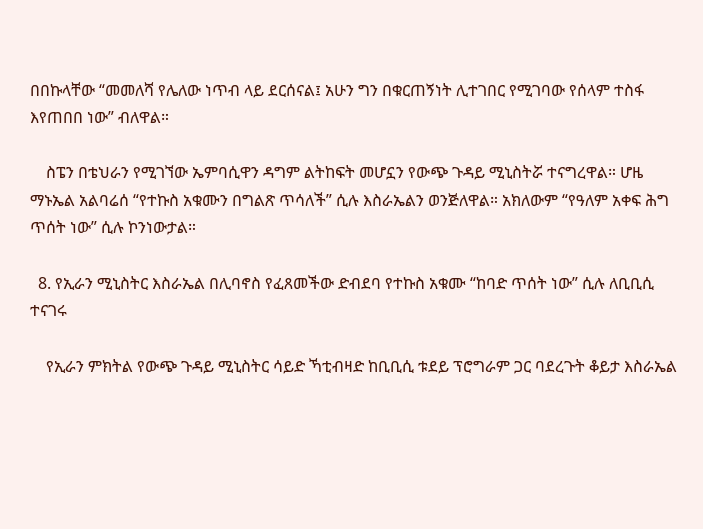በበኩላቸው “መመለሻ የሌለው ነጥብ ላይ ደርሰናል፤ አሁን ግን በቁርጠኝነት ሊተገበር የሚገባው የሰላም ተስፋ እየጠበበ ነው” ብለዋል።

    ስፔን በቴህራን የሚገኘው ኤምባሲዋን ዳግም ልትከፍት መሆኗን የውጭ ጉዳይ ሚኒስትሯ ተናግረዋል። ሆዜ ማኑኤል አልባሬሰ “የተኩስ አቁሙን በግልጽ ጥሳለች” ሲሉ እስራኤልን ወንጅለዋል። አክለውም “የዓለም አቀፍ ሕግ ጥሰት ነው” ሲሉ ኮንነውታል።

  8. የኢራን ሚኒስትር እስራኤል በሊባኖስ የፈጸመችው ድብደባ የተኩስ አቁሙ “ከባድ ጥሰት ነው” ሲሉ ለቢቢሲ ተናገሩ

    የኢራን ምክትል የውጭ ጉዳይ ሚኒስትር ሳይድ ኻቲብዛድ ከቢቢሲ ቱደይ ፕሮግራም ጋር ባደረጉት ቆይታ እስራኤል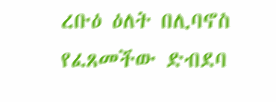ረቡዕ ዕለት በሊባኖስ የፈጸመችው ድብደባ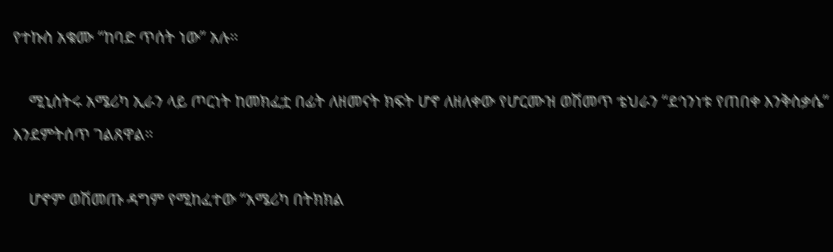የተኩስ አቁሙ “ከባድ ጥሰት ነው” አሉ።

    ሚኒስትሩ አሜሪካ ኢራን ላይ ጦርነት ከመክፈቷ በፊት ለዘመናት ክፍት ሆኖ ለዘለቀው የሆርሙዝ ወሽመጥ ቴህራን “ደኅንነቱ የጠበቀ እንቅስቃሴ” እንደምትሰጥ ገልጸዋል።

    ሆኖም ወሽመጡ ዳግም የሚከፈተው “አሜሪካ በትክክል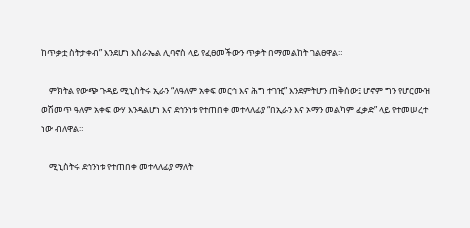ከጥቃቷ ስትታቀብ” እንደሆነ እስራኤል ሊባኖስ ላይ የፈፀመችውን ጥቃት በማመልከት ገልፀዋል።

    ምክትል የውጭ ጉዳይ ሚኒስትሩ ኢራን “ለዓለም አቀፍ መርኅ እና ሕግ ተገዢ” እንደምትሆን ጠቅሰው፤ ሆኖም ግን የሆርሙዝ ወሽመጥ ዓለም አቀፍ ውሃ እንዳልሆነ እና ደኅንነቱ የተጠበቀ መተላለፊያ “በኢራን እና ኦማን መልካም ፈቃድ” ላይ የተመሠረተ ነው ብለዋል።

    ሚኒስትሩ ደኅንነቱ የተጠበቀ መተላለፊያ ማለት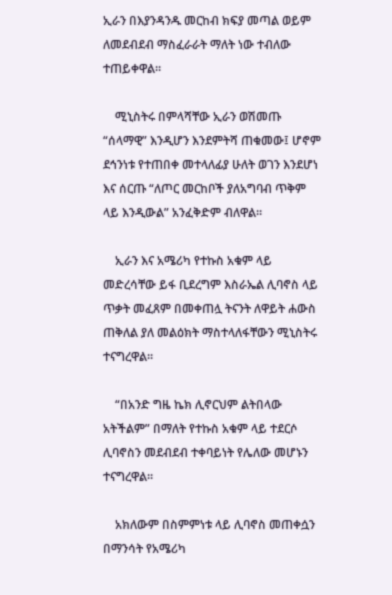ኢራን በእያንዳንዱ መርከብ ክፍያ መጣል ወይም ለመደብደብ ማስፈራራት ማለት ነው ተብለው ተጠይቀዋል።

    ሚኒስትሩ በምላሻቸው ኢራን ወሽመጡ “ሰላማዊ” እንዲሆን እንደምትሻ ጠቁመው፤ ሆኖም ደኅንነቱ የተጠበቀ መተላለፊያ ሁለት ወገን እንደሆነ እና ሰርጡ “ለጦር መርከቦች ያለአግባብ ጥቅም ላይ እንዲውል” አንፈቅድም ብለዋል።

    ኢራን እና አሜሪካ የተኩስ አቁም ላይ መድረሳቸው ይፋ ቢደረግም እስራኤል ሊባኖስ ላይ ጥቃት መፈጸም በመቀጠሏ ትናንት ለዋይት ሐውስ ጠቅለል ያለ መልዕክት ማስተላለፋቸውን ሚኒስትሩ ተናግረዋል።

    “በአንድ ግዜ ኬክ ሊኖርህም ልትበላው አትችልም” በማለት የተኩስ አቁም ላይ ተደርሶ ሊባኖስን መደብደብ ተቀባይነት የሌለው መሆኑን ተናግረዋል።

    አክለውም በስምምነቱ ላይ ሊባኖስ መጠቀሷን በማንሳት የአሜሪካ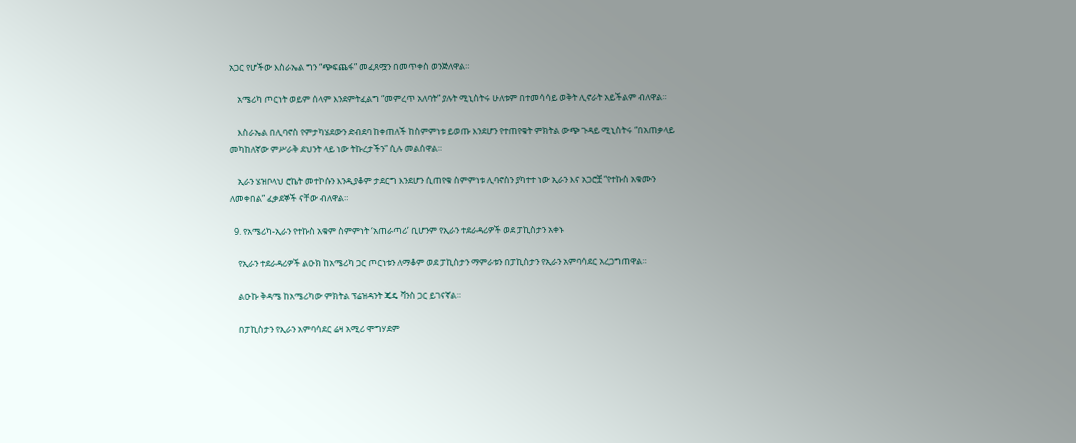አጋር የሆችው እስራኤል ግን “ጭፍጨፋ” መፈጸሟን በመጥቀስ ወንጅለዋል።

    አሜሪካ ጦርነት ወይም ሰላም እንደምትፈልግ “መምረጥ አለባት” ያሉት ሚኒስትሩ ሁለቱም በተመሳሳይ ወቅት ሊኖራት አይችልም ብለዋል።

    እስራኤል በሊባኖስ የምታካሄደውን ድብደባ ከቀጠለች ከስምምነቱ ይወጡ እንደሆን የተጠየቁት ምክትል ውጭ ጉዳይ ሚኒስትሩ “በአጠቃላይ መካከለኛው ምሥራቅ ደህንት ላይ ነው ትኩረታችን” ሲሉ መልሰዋል።

    ኢራን ሄዝቦላህ ሮኬት መተኮሱን እንዲያቆም ታደርግ እንደሆን ሲጠየቁ ስምምነቱ ሊባኖስን ያካተተ ነው ኢራን እና አጋሮቿ “የተኩስ አቁሙን ለመቀበል” ፈቃደኞች ናቸው ብለዋል።

  9. የአሜሪካ-ኢራን የተኩስ አቁም ስምምነት ‘አጠራጣሪ’ ቢሆንም የኢራን ተደራዳሪዎች ወደ ፓኪስታን አቀኑ

    የኢራን ተደራዳሪዎች ልዑክ ከአሜሪካ ጋር ጦርነቱን ለማቆም ወደ ፓኪስታን ማምራቱን በፓኪስታን የኢራን አምባሳደር አረጋግጠዋል።

    ልዑኩ ቅዳሜ ከአሜሪካው ምክትል ፕሬዝዳንት ጄዴ ቫንስ ጋር ይገናኛል።

    በፓኪስታን የኢራን አምባሳደር ሬዛ አሚሪ ሞግሃደም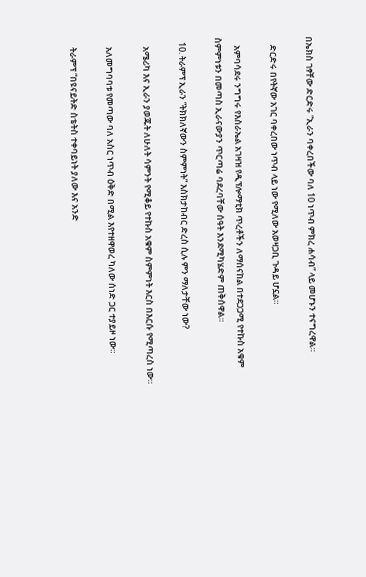በኤክስ ገፃቸው ድርድሩ “ኢራን ባቀረበችው ባለ 10 ነጥብ ምክረ ሐሳብ” ላይ መሆኑን ተናግረዋል።

    ድርድሩ በየትኛው አገር ባቀረበው ነጥብ ላይ ነው የሚለው አወዛጋቢ ጉዳይ ሆኗል።

    አምባሳደሩ ንግግሩ የእስራኤል አገዛዝ የዲፕሎማቲክ ጥረቶችን ለማሰናከል በተደጋጋሚ የተኩስ አቁም ስምምነቱን በመጣስ ኢራናውያን ጥርጣሬ ባደረባቸው ሰዓት እንደሚካሄድም ጠቅሰዋል።

  10. ትራምፕ ኢራን “ትክክለኛውን ስምምነት” እስክታከብር ድረስ ሲሉ ምን ማለታቸው ነው?

    አሜሪካ እና ኢራን ያወጁት ለሁለት ሳምንት የሚቆይ የተኩስ አቁም ስምምነት እርስ በእርሱ የሚጣረስ ነው።

    አለመግባባቱ የመጣው ባለ አስር ነጥብ ዕቅድ በሚል እየተዘዋወረ ካለው ሰነድ ጋር ተያይዞ ነው።

    ትራምፕ “በዩናይትድ ስቴትስ ተቀባይነት ያለው እና አንድ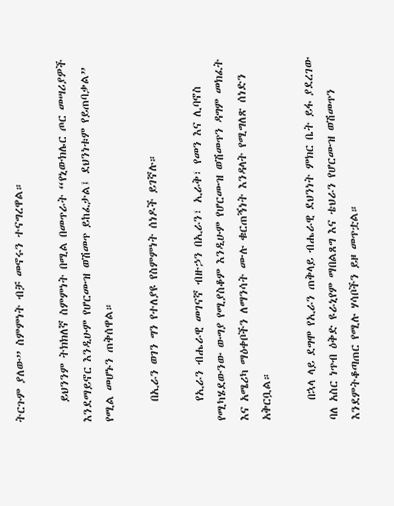ትርጉም ያለው” ስምምነት ብቻ መኖሩን ተናግረዋል።

    ይህንንም ትክክለኛ ስምምነት በሚል በመጥራት “የኒውክሌር ጦር መሣሪያዎች እንደማይኖር እንዲሁም የሆርሙዝ ወሽመጥ ይከፈታል፤ ደህንነቱም የይጠባቃል” የሚል መሆኑን ጠቅሰዋል።

    በኢራን ወገን ግን የተለያዩ የስምምነት ሰነዶች ይገኛሉ።

    የኢራን ብሔራዊ መገናኛ ብዙኃን በኢራን፣ ኢራቅ፣ የመን እና ሊባኖስ የሚካሄደውንው ውግያ የሚያስቆም እንዲሁም የሆርሙዝ ወሽመጥን ዳግም መክፈት እና አሜሪካ ማዕቀቦችን ለማንሳት ሙሉ ቁርጠኝነት እንዳላት የሚግለጽ ሰነድን አቅርቧል።

    በኋላ ላይ ደግሞ የኢራን ጠቅላይ ብሔራዊ ደህንነት ምክር ቤት ይፋ ያደረገው ባለ አስር ነጥብ ዕቅድ ዩራኒየም ማበልጸግ እና ቴህራን የሆርሙዝ ወሽመጥን እንደምትቆጣጠር የሚሉ ሃሳቦችን ይዞ መጥቷል።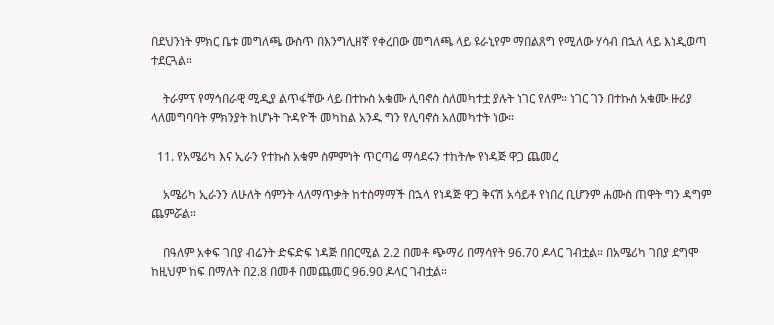በደህንነት ምክር ቤቱ መግለጫ ውስጥ በእንግሊዘኛ የቀረበው መግለጫ ላይ ዩራኒየም ማበልጸግ የሚለው ሃሳብ በኋለ ላይ እነዲወጣ ተደርጓል።

    ትራምፕ የማኅበራዊ ሚዲያ ልጥፋቸው ላይ በተኩስ አቁሙ ሊባኖስ ስለመካተቷ ያሉት ነገር የለም። ነገር ገን በተኩስ አቁሙ ዙሪያ ላለመግባባት ምክንያት ከሆኑት ጉዳዮች መካከል አንዱ ግን የሊባኖስ አለመካተት ነው።

  11. የአሜሪካ እና ኢራን የተኩስ አቁም ስምምነት ጥርጣሬ ማሳደሩን ተከትሎ የነዳጅ ዋጋ ጨመረ

    አሜሪካ ኢራንን ለሁለት ሳምንት ላለማጥቃት ከተስማማች በኋላ የነዳጅ ዋጋ ቅናሽ አሳይቶ የነበረ ቢሆንም ሐሙስ ጠዋት ግን ዳግም ጨምሯል።

    በዓለም አቀፍ ገበያ ብሬንት ድፍድፍ ነዳጅ በበርሚል 2.2 በመቶ ጭማሪ በማሳየት 96.70 ዶላር ገብቷል። በአሜሪካ ገበያ ደግሞ ከዚህም ከፍ በማለት በ2.8 በመቶ በመጨመር 96.90 ዶላር ገብቷል።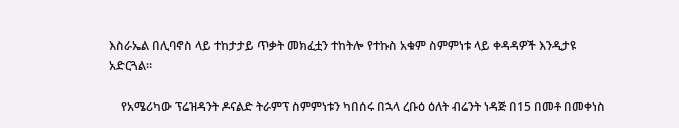እስራኤል በሊባኖስ ላይ ተከታታይ ጥቃት መክፈቷን ተከትሎ የተኩስ አቁም ስምምነቱ ላይ ቀዳዳዎች እንዲታዩ አድርጓል።

    የአሜሪካው ፕሬዝዳንት ዶናልድ ትራምፕ ስምምነቱን ካበሰሩ በኋላ ረቡዕ ዕለት ብሬንት ነዳጅ በ15 በመቶ በመቀነስ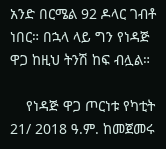አንድ በርሜል 92 ዶላር ገብቶ ነበር። በኋላ ላይ ግን የነዳጅ ዋጋ ከዚህ ትንሽ ከፍ ብሏል።

    የነዳጅ ዋጋ ጦርነቱ የካቲት 21/ 2018 ዓ.ም. ከመጀመሩ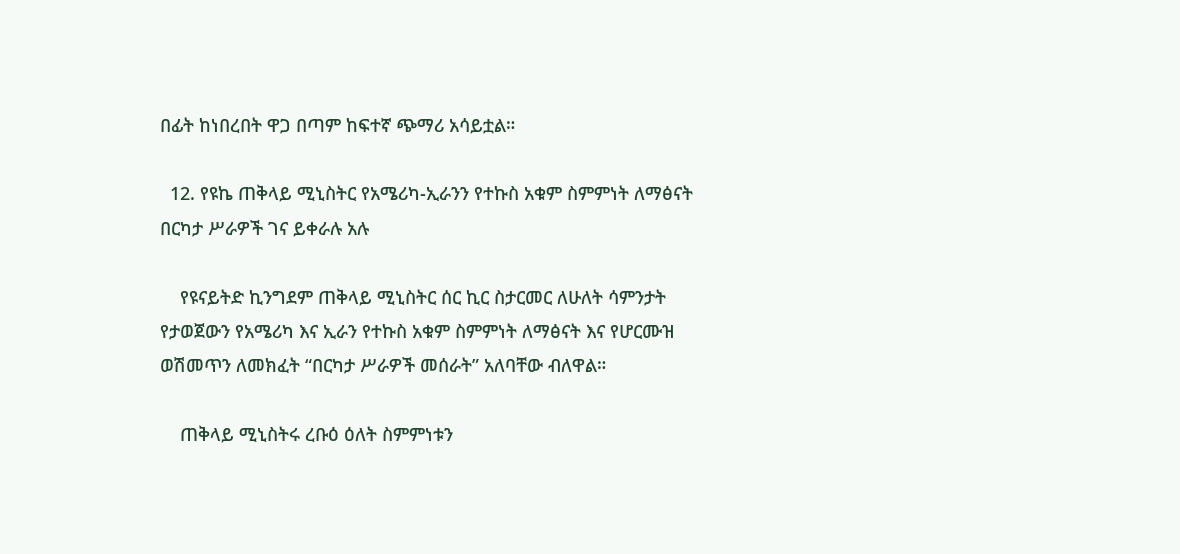በፊት ከነበረበት ዋጋ በጣም ከፍተኛ ጭማሪ አሳይቷል።

  12. የዩኬ ጠቅላይ ሚኒስትር የአሜሪካ-ኢራንን የተኩስ አቁም ስምምነት ለማፅናት በርካታ ሥራዎች ገና ይቀራሉ አሉ

    የዩናይትድ ኪንግደም ጠቅላይ ሚኒስትር ሰር ኪር ስታርመር ለሁለት ሳምንታት የታወጀውን የአሜሪካ እና ኢራን የተኩስ አቁም ስምምነት ለማፅናት እና የሆርሙዝ ወሽመጥን ለመክፈት “በርካታ ሥራዎች መሰራት” አለባቸው ብለዋል።

    ጠቅላይ ሚኒስትሩ ረቡዕ ዕለት ስምምነቱን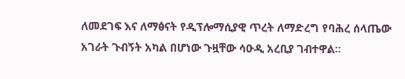ለመደገፍ እና ለማፅናት የዲፕሎማሲያዊ ጥረት ለማድረግ የባሕረ ሰላጤው አገራት ጉብኝት አካል በሆነው ጉዟቸው ሳዑዲ አረቢያ ገብተዋል።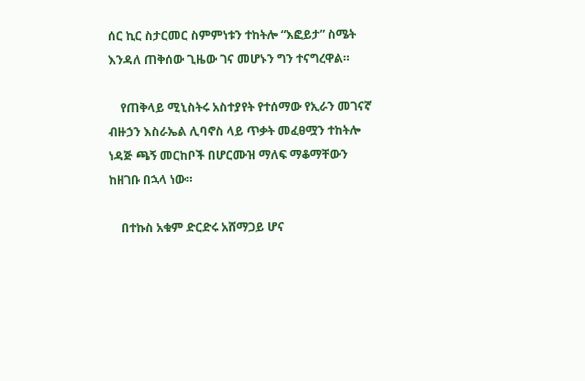ሰር ኪር ስታርመር ስምምነቱን ተከትሎ “እፎይታ” ስሜት እንዳለ ጠቅሰው ጊዜው ገና መሆኑን ግን ተናግረዋል።

    የጠቅላይ ሚኒስትሩ አስተያየት የተሰማው የኢራን መገናኛ ብዙኃን እስራኤል ሊባኖስ ላይ ጥቃት መፈፀሟን ተከትሎ ነዳጅ ጫኝ መርከቦች በሆርሙዝ ማለፍ ማቆማቸውን ከዘገቡ በኋላ ነው።

    በተኩስ አቁም ድርድሩ አሸማጋይ ሆና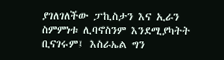ያገለገለችው ፓኪስታን እና ኢራን ስምምነቱ ሊባኖስንም እንደሚያካትት ቢናገሩም፤ እስራኤል ግን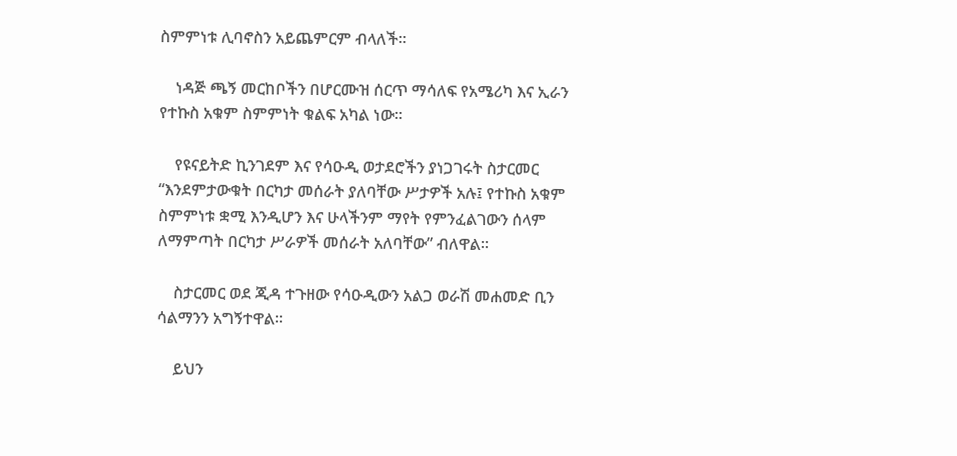ስምምነቱ ሊባኖስን አይጨምርም ብላለች።

    ነዳጅ ጫኝ መርከቦችን በሆርሙዝ ሰርጥ ማሳለፍ የአሜሪካ እና ኢራን የተኩስ አቁም ስምምነት ቁልፍ አካል ነው።

    የዩናይትድ ኪንገደም እና የሳዑዲ ወታደሮችን ያነጋገሩት ስታርመር “እንደምታውቁት በርካታ መሰራት ያለባቸው ሥታዎች አሉ፤ የተኩስ አቁም ስምምነቱ ቋሚ እንዲሆን እና ሁላችንም ማየት የምንፈልገውን ሰላም ለማምጣት በርካታ ሥራዎች መሰራት አለባቸው” ብለዋል።

    ስታርመር ወደ ጂዳ ተጉዘው የሳዑዲውን አልጋ ወራሽ መሐመድ ቢን ሳልማንን አግኝተዋል።

    ይህን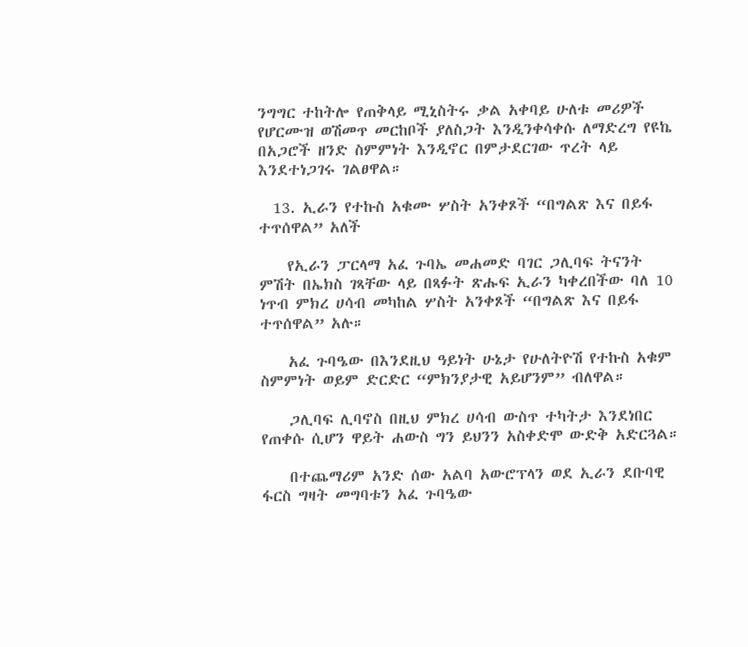ንግግር ተከትሎ የጠቅላይ ሚኒስትሩ ቃል አቀባይ ሁለቱ መሪዎች የሆርሙዝ ወሽመጥ መርከቦች ያለስጋት እንዲንቀሳቀሱ ለማድረግ የዩኬ በአጋሮች ዘንድ ስምምነት እንዲኖር በምታደርገው ጥረት ላይ እንደተነጋገሩ ገልፀዋል።

  13. ኢራን የተኩስ አቁሙ ሦስት አንቀጾች “በግልጽ እና በይፋ ተጥሰዋል” አለች

    የኢራን ፓርላማ አፈ ጉባኤ መሐመድ ባገር ጋሊባፍ ትናንት ምሽት በኤክስ ገጻቸው ላይ በጻፉት ጽሑፍ ኢራን ካቀረበችው ባለ 10 ነጥብ ምክረ ሀሳብ መካከል ሦስት አንቀጾች “በግልጽ እና በይፋ ተጥሰዋል” አሉ።

    አፈ ጉባዔው በእንደዚህ ዓይነት ሁኔታ የሁለትዮሽ የተኩስ አቁም ስምምነት ወይም ድርድር “ምክንያታዊ አይሆንም” ብለዋል።

    ጋሊባፍ ሊባኖስ በዚህ ምክረ ሀሳብ ውስጥ ተካትታ እንደነበር የጠቀሱ ሲሆን ዋይት ሐውስ ግን ይህንን አስቀድሞ ውድቅ አድርጓል።

    በተጨማሪም አንድ ሰው አልባ አውሮፕላን ወደ ኢራን ደቡባዊ ፋርስ ግዛት መግባቱን አፈ ጉባዔው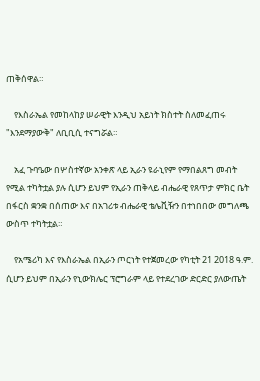ጠቅሰዋል።

    የእስራኤል የመከላከያ ሠራዊት እንዲህ አይነት ክስተት ስለመፈጠሩ "እንደማያውቅ" ለቢቢሲ ተናግሯል።

    አፈ ጉባዔው በሦስተኛው አንቀጽ ላይ ኢራን ዩራኒየም የማበልጸግ መብት የሚል ተካትቷል ያሉ ሲሆን ይህም የኢራን ጠቅላይ ብሔራዊ የጸጥታ ምክር ቤት በፋርስ ቋንቋ በሰጠው እና በአገሪቱ ብሔራዊ ቴሌቪዥን በተነበበው መግለጫ ውስጥ ተካትቷል።

    የአሜሪካ እና የእስራኤል በኢራን ጦርነት የተጀመረው የካቲት 21 2018 ዓ.ም. ሲሆን ይህም በኢራን የኒውክሌር ፕሮግራም ላይ የተደረገው ድርድር ያለውጤት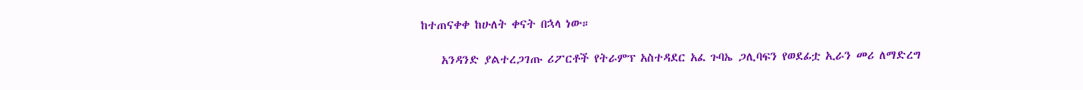ከተጠናቀቀ ከሁለት ቀናት በኋላ ነው።

    አንዳንድ ያልተረጋገጡ ሪፖርቶች የትራምፕ አስተዳደር አፈ ጉባኤ ጋሊባፍን የወደፊቷ ኢራን መሪ ለማድረግ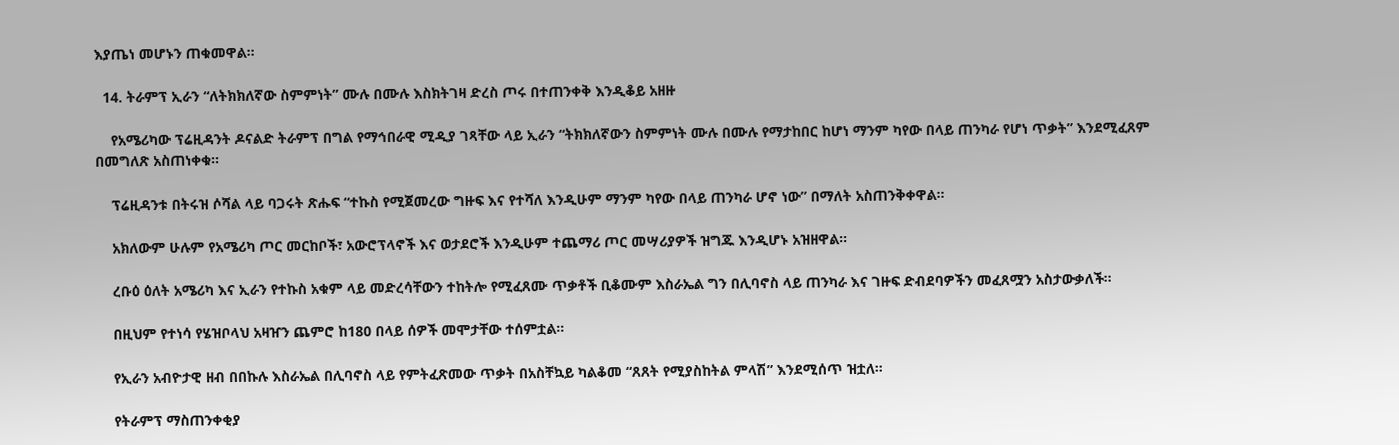እያጤነ መሆኑን ጠቁመዋል።

  14. ትራምፕ ኢራን “ለትክክለኛው ስምምነት” ሙሉ በሙሉ እስክትገዛ ድረስ ጦሩ በተጠንቀቅ እንዲቆይ አዘዙ

    የአሜሪካው ፕሬዚዳንት ዶናልድ ትራምፕ በግል የማኅበራዊ ሚዲያ ገጻቸው ላይ ኢራን “ትክክለኛውን ስምምነት ሙሉ በሙሉ የማታከበር ከሆነ ማንም ካየው በላይ ጠንካራ የሆነ ጥቃት” እንደሚፈጸም በመግለጽ አስጠነቀቁ።

    ፕሬዚዳንቱ በትሩዝ ሶሻል ላይ ባጋሩት ጽሑፍ “ተኩስ የሚጀመረው ግዙፍ እና የተሻለ እንዲሁም ማንም ካየው በላይ ጠንካራ ሆኖ ነው” በማለት አስጠንቅቀዋል።

    አክለውም ሁሉም የአሜሪካ ጦር መርከቦች፣ አውሮፕላኖች እና ወታደሮች እንዲሁም ተጨማሪ ጦር መሣሪያዎች ዝግጁ እንዲሆኑ አዝዘዋል።

    ረቡዕ ዕለት አሜሪካ እና ኢራን የተኩስ አቁም ላይ መድረሳቸውን ተከትሎ የሚፈጸሙ ጥቃቶች ቢቆሙም እስራኤል ግን በሊባኖስ ላይ ጠንካራ እና ገዙፍ ድብደባዎችን መፈጸሟን አስታውቃለች።

    በዚህም የተነሳ የሄዝቦላህ አዛዠን ጨምሮ ከ180 በላይ ሰዎች መሞታቸው ተሰምቷል።

    የኢራን አብዮታዊ ዘብ በበኩሉ እስራኤል በሊባኖስ ላይ የምትፈጽመው ጥቃት በአስቸኳይ ካልቆመ “ጸጸት የሚያስከትል ምላሽ” እንደሚሰጥ ዝቷለ።

    የትራምፕ ማስጠንቀቂያ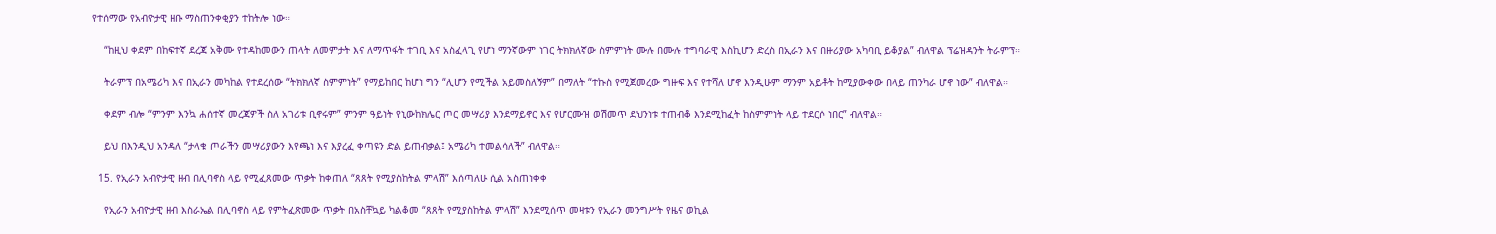የተሰማው የአብዮታዊ ዘቡ ማስጠንቀቂያን ተከትሎ ነው።

    “ከዚህ ቀደም በከፍተኛ ደረጃ አቅሙ የተዳከመውን ጠላት ለመምታት እና ለማጥፋት ተገቢ እና አስፈላጊ የሆነ ማንኛውም ነገር ትክክለኛው ስምምነት ሙሉ በሙሉ ተግባራዊ እስኪሆን ድረስ በኢራን እና በዙሪያው አካባቢ ይቆያል” ብለዋል ፕሬዝዳንት ትራምፕ።

    ትራምፕ በአሜሪካ እና በኢራን መካከል የተደረሰው “ትክክለኛ ስምምነት” የማይከበር ከሆነ ግን “ሊሆን የሚችል አይመስለኝም” በማለት “ተኩስ የሚጀመረው ግዙፍ እና የተሻለ ሆኖ እንዲሁም ማንም አይቶት ከሚያውቀው በላይ ጠንካራ ሆኖ ነው” ብለዋል።

    ቀደም ብሎ “ምንም እንኳ ሐሰተኛ መረጃዎች ስለ አገሪቱ ቢኖሩም” ምንም ዓይነት የኒውከክሌር ጦር መሣሪያ እንደማይኖር እና የሆርሙዝ ወሽመጥ ደህንነቱ ተጠብቆ እንደሚከፈት ከስምምነት ላይ ተደርሶ ነበር” ብለዋል።

    ይህ በእንዲህ አንዳለ “ታላቁ ጦራችን መሣሪያውን እየጫነ እና እያረፈ ቀጣዩን ድል ይጠብቃል፤ አሜሪካ ተመልሳለች” ብለዋል።

  15. የኢራን አብዮታዊ ዘብ በሊባኖስ ላይ የሚፈጸመው ጥቃት ከቀጠለ “ጸጸት የሚያስከትል ምላሽ” እሰጣለሁ ሲል አስጠነቀቀ

    የኢራን አብዮታዊ ዘብ እስራኤል በሊባኖስ ላይ የምትፈጽመው ጥቃት በአስቸኳይ ካልቆመ “ጸጸት የሚያስከትል ምላሽ” እንደሚሰጥ መዛቱን የኢራን መንግሥት የዜና ወኪል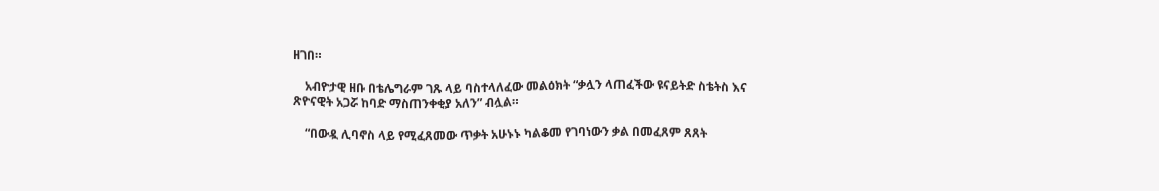ዘገበ።

    አብዮታዊ ዘቡ በቴሌግራም ገጹ ላይ ባስተላለፈው መልዕክት “ቃሏን ላጠፈችው ዩናይትድ ስቴትስ እና ጽዮናዊት አጋሯ ከባድ ማስጠንቀቂያ አለን” ብሏል።

    “በውዷ ሊባኖስ ላይ የሚፈጸመው ጥቃት አሁኑኑ ካልቆመ የገባነውን ቃል በመፈጸም ጸጸት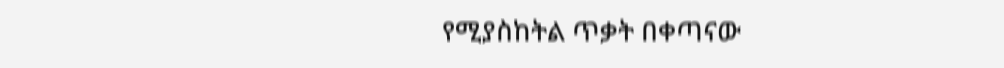የሚያስከትል ጥቃት በቀጣናው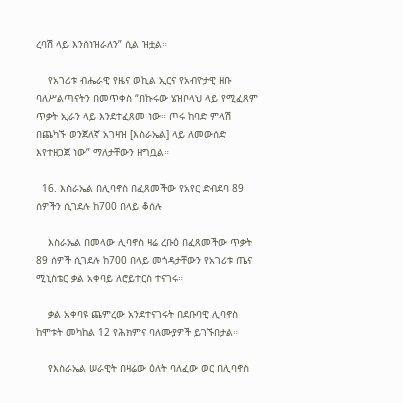ረባሽ ላይ እንሰነዝራለን” ሲል ዝቷል።

    የአገሪቱ ብሔራዊ የዜና ወኪል ኢርና የአብዮታዊ ዘቡ ባለሥልጣናትን በመጥቀስ “በኩሩው ሄዝቦላህ ላይ የሚፈጸም ጥቃት ኢራን ላይ እንደተፈጸመ ነው። ጦሩ ከባድ ምላሽ በጨካኙ ወንጀለኛ አገዛዝ [እስራኤል] ላይ ለመውሰድ እየተዘጋጀ ነው” ማለታቸውን ዘግቧል።

  16. እስራኤል በሊባኖስ በፈጸመችው የአየር ድብደባ 89 ሰዎችን ሲገደሉ ከ700 በላይ ቆሰሉ

    እስራኤል በመላው ሊባኖስ ዛሬ ረቡዕ በፈጸመችው ጥቃት 89 ሰዎች ሲገደሉ ከ700 በላይ መጎዳታቸውን የአገሪቱ ጤና ሚኒስቴር ቃል አቀባይ ለሮይተርስ ተናገሩ።

    ቃል አቀባዩ ጨምረው አንደተናገሩት በደቡባዊ ሊባኖስ ከሞቱት መካከል 12 የሕክምና ባለሙያዎች ይገኙበታል።

    የእስራኤል ሠራዊት በዛሬው ዕለት ባለፈው ወር በሊባኖስ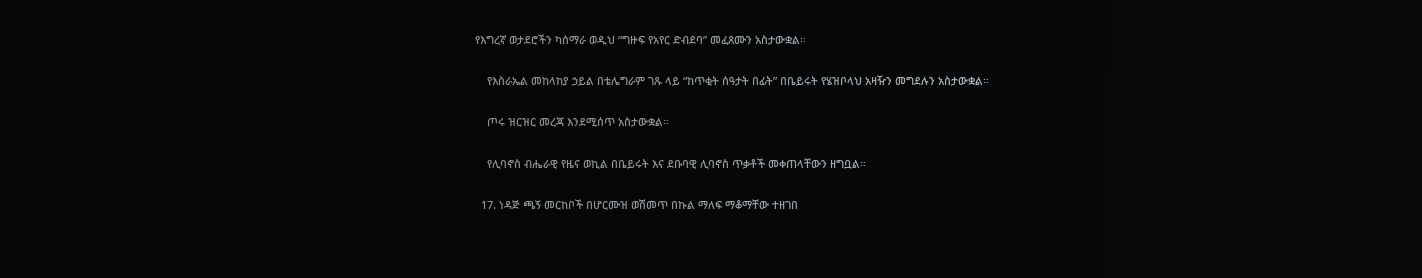የእግረኛ ወታደሮችን ካሰማራ ወዲህ “ግዙፍ የአየር ድብደባ” መፈጸሙን አስታውቋል።

    የእስራኤል መከላከያ ኃይል በቴሌግራም ገጹ ላይ “ከጥቂት ሰዓታት በፊት” በቤይሩት የሄዝቦላህ አዛዥን መግደሉን አስታውቋል።

    ጦሩ ዝርዝር መረጃ እንደሚሰጥ አስታውቋል።

    የሊባኖስ ብሔራዊ የዜና ወኪል በቤይሩት እና ደቡባዊ ሊባኖስ ጥቃቶች መቀጠላቸውን ዘግቧል።

  17. ነዳጅ ጫኝ መርከቦች በሆርሙዝ ወሽመጥ በኩል ማለፍ ማቆማቸው ተዘገበ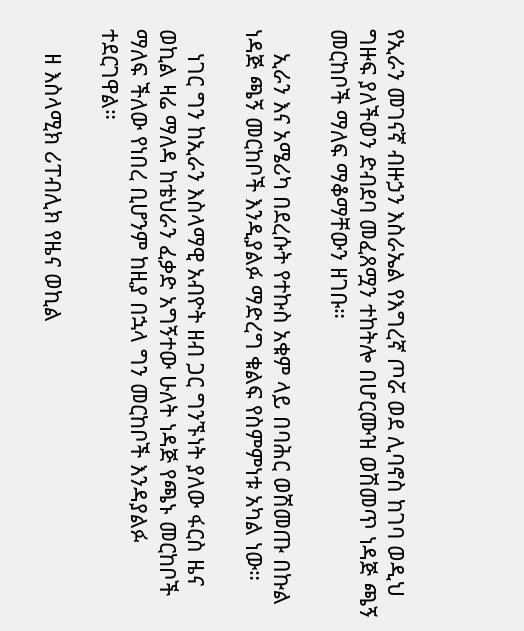የኢራን መገናኛ ብዙኃን እስራኤል የእግረኛ ጦሯ ወደ ሊባኖስ ከገባ ወዲህ ግዙፍ ያለችወን ድብደባ መፈጸሟን ተከትሎ በሆርሙዝ ወሽመጥ ነዳጅ ጫኝ መርከቦች ማለፍ ማቆማቸውን ዘገቡ።

    ኢራን እና አሜሪካ በደረሱት የተኩስ አቁም ላይ በባሕር ወሽመጡ በኩል ነዳጅ ጫኝ መርከቦች እንዲያልፉ ማድረግ ቁልፍ የስምምነቱ አካል ነው።

    ነገር ግን ከኢራን እስላማዊ አብዮት ዘብ ጋር ግንኙነት ያለው ፋርስ ዜና ወኪል ዛሬ ማለዳ ከቴህራን ፈቃድ አግኝተው ሁለት ነዳጅ የጫኑ መርከቦች ማለፍ ችለው የነበረ ቢሆንም ከዚያ በኋላ ግን መርከቦች እንዳያልፉ ተደርገዋል።

    ዘ እስላሚክ ሪፐብሊክ የዜና ወኪል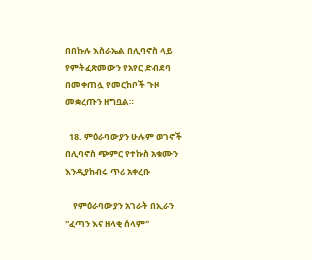በበኩሉ እስራኤል በሊባኖስ ላይ የምትፈጽመውን የአየር ድብደባ በመቀጠሏ የመርከቦች ጉዞ መቋረጡን ዘግቧል።

  18. ምዕራባውያን ሁሉም ወገኖች በሊባኖስ ጭምር የተኩስ አቁሙን እንዲያከብሩ ጥሪ አቀረቡ

    የምዕራባውያን አገራት በኢራን "ፈጣን እና ዘላቂ ሰላም"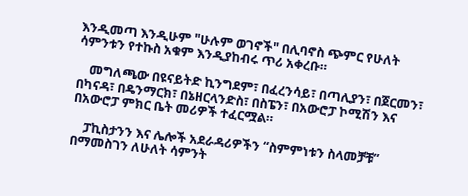እንዲመጣ እንዲሁም "ሁሉም ወገኖች" በሊባኖስ ጭምር የሁለት ሳምንቱን የተኩስ አቁም እንዲያከብሩ ጥሪ አቀረቡ።

    መግለጫው በዩናይትድ ኪንግደም፣ በፈረንሳይ፣ በጣሊያን፣ በጀርመን፣ በካናዳ፣ በዴንማርክ፣ በኔዘርላንድስ፣ በስፔን፣ በአውሮፓ ኮሚሽን እና በአውሮፓ ምክር ቤት መሪዎች ተፈርሟል።

    ፓኪስታንን እና ሌሎች አደራዳሪዎችን “ስምምነቱን ስላመቻቹ” በማመስገን ለሁለት ሳምንት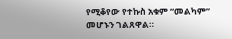የሚቆየው የተኩስ አቁም “መልካም” መሆኑን ገልጸዋል።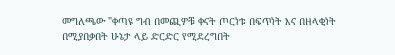መግለጫው "ቀጣዩ ግብ በመጪዎቹ ቀናት ጦርነቱ በፍጥነት እና በዘላቂነት በሚያበቃበት ሁኔታ ላይ ድርድር የሚደረግበት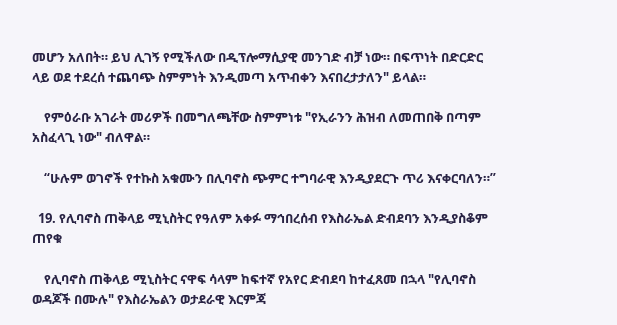መሆን አለበት። ይህ ሊገኝ የሚችለው በዲፕሎማሲያዊ መንገድ ብቻ ነው። በፍጥነት በድርድር ላይ ወደ ተደረሰ ተጨባጭ ስምምነት እንዲመጣ አጥብቀን እናበረታታለን" ይላል።

    የምዕራቡ አገራት መሪዎች በመግለጫቸው ስምምነቱ "የኢራንን ሕዝብ ለመጠበቅ በጣም አስፈላጊ ነው" ብለዋል።

    “ሁሉም ወገኖች የተኩስ አቁሙን በሊባኖስ ጭምር ተግባራዊ እንዲያደርጉ ጥሪ እናቀርባለን።”

  19. የሊባኖስ ጠቅላይ ሚኒስትር የዓለም አቀፉ ማኅበረሰብ የእስራኤል ድብደባን እንዲያስቆም ጠየቁ

    የሊባኖስ ጠቅላይ ሚኒስትር ናዋፍ ሳላም ከፍተኛ የአየር ድብደባ ከተፈጸመ በኋላ "የሊባኖስ ወዳጆች በሙሉ" የእስራኤልን ወታደራዊ እርምጃ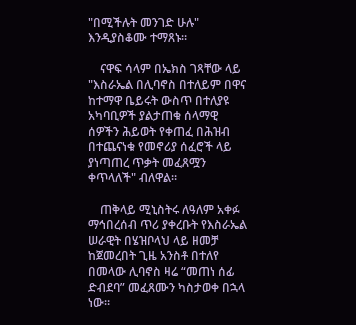"በሚችሉት መንገድ ሁሉ" እንዲያስቆሙ ተማጸኑ።

    ናዋፍ ሳላም በኤክስ ገጻቸው ላይ "እስራኤል በሊባኖስ በተለይም በዋና ከተማዋ ቤይሩት ውስጥ በተለያዩ አካባቢዎች ያልታጠቁ ሰላማዊ ሰዎችን ሕይወት የቀጠፈ በሕዝብ በተጨናነቁ የመኖሪያ ሰፈሮች ላይ ያነጣጠረ ጥቃት መፈጸሟን ቀጥላለች" ብለዋል።

    ጠቅላይ ሚኒስትሩ ለዓለም አቀፉ ማኅበረሰብ ጥሪ ያቀረቡት የእስራኤል ሠራዊት በሄዝቦላህ ላይ ዘመቻ ከጀመረበት ጊዜ አንስቶ በተለየ በመላው ሊባኖስ ዛሬ “መጠነ ሰፊ ድብደባ” መፈጸሙን ካስታወቀ በኋላ ነው።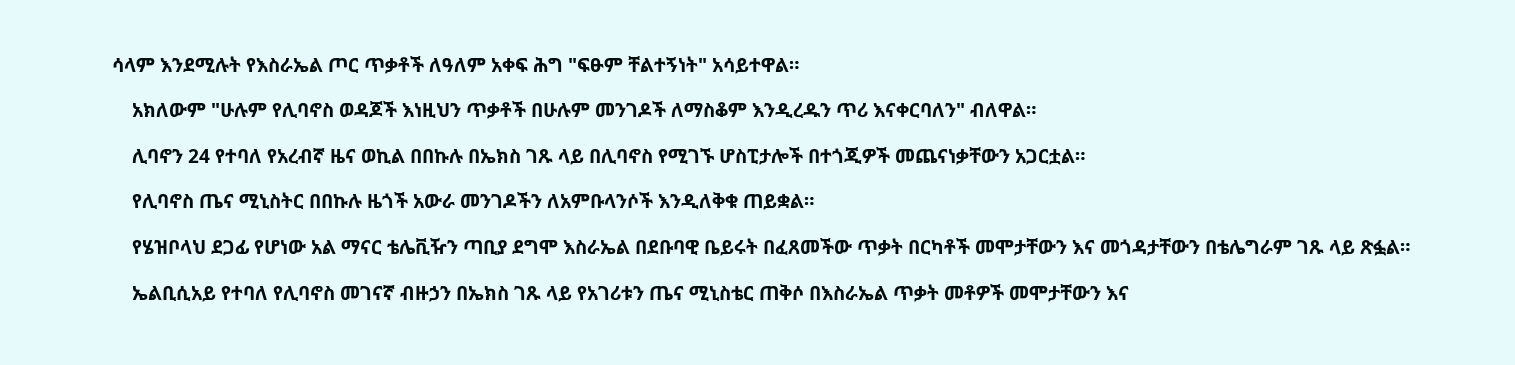ሳላም እንደሚሉት የእስራኤል ጦር ጥቃቶች ለዓለም አቀፍ ሕግ "ፍፁም ቸልተኝነት" አሳይተዋል።

    አክለውም "ሁሉም የሊባኖስ ወዳጆች እነዚህን ጥቃቶች በሁሉም መንገዶች ለማስቆም እንዲረዱን ጥሪ እናቀርባለን" ብለዋል።

    ሊባኖን 24 የተባለ የአረብኛ ዜና ወኪል በበኩሉ በኤክስ ገጹ ላይ በሊባኖስ የሚገኙ ሆስፒታሎች በተጎጂዎች መጨናነቃቸውን አጋርቷል።

    የሊባኖስ ጤና ሚኒስትር በበኩሉ ዜጎች አውራ መንገዶችን ለአምቡላንሶች እንዲለቅቁ ጠይቋል።

    የሄዝቦላህ ደጋፊ የሆነው አል ማናር ቴሌቪዥን ጣቢያ ደግሞ እስራኤል በደቡባዊ ቤይሩት በፈጸመችው ጥቃት በርካቶች መሞታቸውን እና መጎዳታቸውን በቴሌግራም ገጹ ላይ ጽፏል።

    ኤልቢሲአይ የተባለ የሊባኖስ መገናኛ ብዙኃን በኤክስ ገጹ ላይ የአገሪቱን ጤና ሚኒስቴር ጠቅሶ በእስራኤል ጥቃት መቶዎች መሞታቸውን እና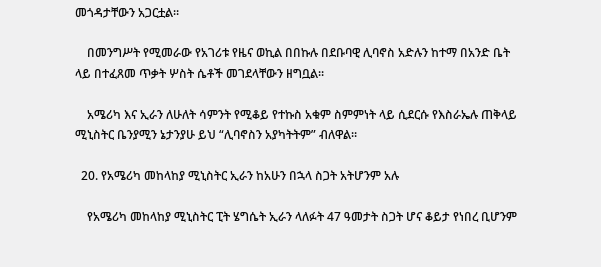መጎዳታቸውን አጋርቷል።

    በመንግሥት የሚመራው የአገሪቱ የዜና ወኪል በበኩሉ በደቡባዊ ሊባኖስ አድሉን ከተማ በአንድ ቤት ላይ በተፈጸመ ጥቃት ሦስት ሴቶች መገደላቸውን ዘግቧል።

    አሜሪካ እና ኢራን ለሁለት ሳምንት የሚቆይ የተኩስ አቁም ስምምነት ላይ ሲደርሱ የእስራኤሉ ጠቅላይ ሚኒስትር ቤንያሚን ኔታንያሁ ይህ “ሊባኖስን አያካትትም” ብለዋል።

  20. የአሜሪካ መከላከያ ሚኒስትር ኢራን ከአሁን በኋላ ስጋት አትሆንም አሉ

    የአሜሪካ መከላከያ ሚኒስትር ፒት ሄግሴት ኢራን ላለፉት 47 ዓመታት ስጋት ሆና ቆይታ የነበረ ቢሆንም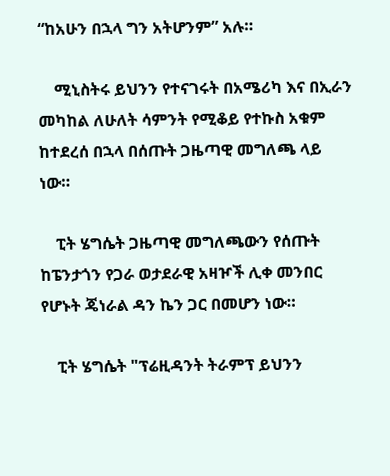“ከአሁን በኋላ ግን አትሆንም” አሉ።

    ሚኒስትሩ ይህንን የተናገሩት በአሜሪካ እና በኢራን መካከል ለሁለት ሳምንት የሚቆይ የተኩስ አቁም ከተደረሰ በኋላ በሰጡት ጋዜጣዊ መግለጫ ላይ ነው።

    ፒት ሄግሴት ጋዜጣዊ መግለጫውን የሰጡት ከፔንታጎን የጋራ ወታደራዊ አዛዦች ሊቀ መንበር የሆኑት ጄነራል ዳን ኬን ጋር በመሆን ነው።

    ፒት ሄግሴት "ፕሬዚዳንት ትራምፕ ይህንን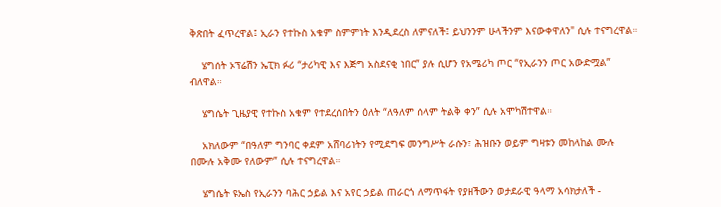ቅጽበት ፈጥረዋል፤ ኢራን የተኩስ አቁም ስምምነት እንዲደረስ ለምናለች፤ ይህንንም ሁላችንም እናውቀዋለን" ሲሉ ተናግረዋል።

    ሄግሰት ኦፕሬሽን ኤፒክ ፉሪ “ታሪካዊ እና እጅግ አስደናቂ ነበር” ያሉ ሲሆን የአሜሪካ ጦር “የኢራንን ጦር አውድሟል” ብለዋል።

    ሄግሴት ጊዜያዊ የተኩስ አቁም የተደረሰበትን ዕለት “ለዓለም ሰላም ትልቅ ቀን” ሲሉ አሞካሽተዋል።

    አክለውም “በዓለም ግንባር ቀደም አሸባሪነትን የሚደግፍ መንግሥት ራሱን፣ ሕዝቡን ወይም ግዛቱን መከላከል ሙሉ በሙሉ አቅሙ የለውም” ሲሉ ተናግረዋል።

    ሄግሴት ዩኤስ የኢራንን ባሕር ኃይል እና አየር ኃይል ጠራርጎ ለማጥፋት የያዘችውን ወታደራዊ ዓላማ አሳክታለች -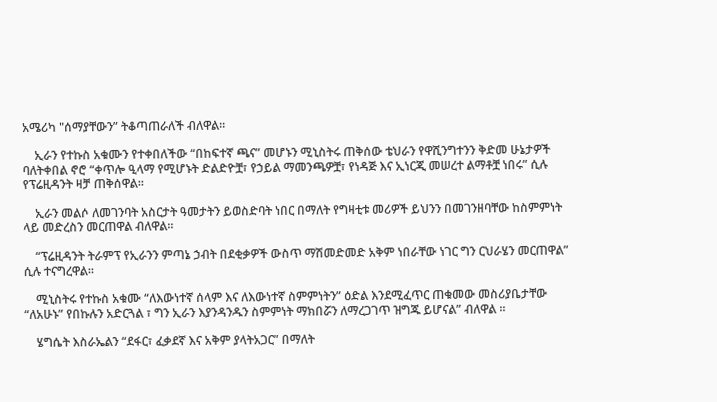አሜሪካ "ሰማያቸውን” ትቆጣጠራለች ብለዋል።

    ኢራን የተኩስ አቁሙን የተቀበለችው “በከፍተኛ ጫና” መሆኑን ሚኒስትሩ ጠቅሰው ቴህራን የዋሺንግተንን ቅድመ ሁኔታዎች ባለትቀበል ኖሮ “ቀጥሎ ዒላማ የሚሆኑት ድልድዮቿ፣ የኃይል ማመንጫዎቿ፣ የነዳጅ እና ኢነርጂ መሠረተ ልማቶቿ ነበሩ” ሲሉ የፕሬዚዳንት ዛቻ ጠቅሰዋል።

    ኢራን መልሶ ለመገንባት አስርታት ዓመታትን ይወስድባት ነበር በማለት የግዛቲቱ መሪዎች ይህንን በመገንዘባቸው ከስምምነት ላይ መድረስን መርጠዋል ብለዋል።

    “ፕሬዚዳንት ትራምፕ የኢራንን ምጣኔ ኃብት በደቂቃዎች ውስጥ ማሽመድመድ አቅም ነበራቸው ነገር ግን ርህራሄን መርጠዋል” ሲሉ ተናግረዋል።

    ሚኒስትሩ የተኩስ አቁሙ “ለእውነተኛ ሰላም እና ለእውነተኛ ስምምነትን” ዕድል እንደሚፈጥር ጠቁመው መስሪያቤታቸው “ለአሁኑ” የበኩሉን አድርጓል ፣ ግን ኢራን እያንዳንዱን ስምምነት ማክበሯን ለማረጋገጥ ዝግጁ ይሆናል” ብለዋል ።

    ሄግሴት እስራኤልን “ደፋር፣ ፈቃደኛ እና አቅም ያላትአጋር” በማለት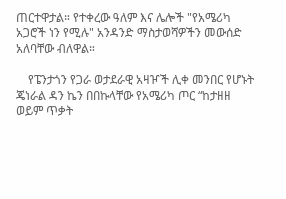ጠርተዋታል። የተቀረው ዓለም እና ሌሎች "የአሜሪካ አጋሮች ነን የሚሉ" አንዳንድ ማስታወሻዎችን መውሰድ አለባቸው ብለዋል።

    የፔንታጎን የጋራ ወታደራዊ አዛዦች ሊቀ መንበር የሆኑት ጄነራል ዳን ኬን በበኩላቸው የአሜሪካ ጦር “ከታዘዘ ወይም ጥቃት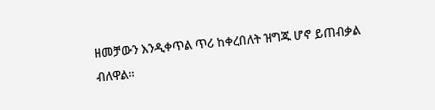ዘመቻውን እንዲቀጥል ጥሪ ከቀረበለት ዝግጁ ሆኖ ይጠብቃል ብለዋል።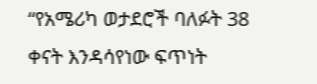“የአሜሪካ ወታደሮች ባለፉት 38 ቀናት እንዳሳየነው ፍጥነት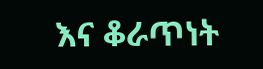እና ቆራጥነት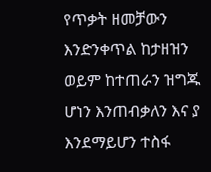የጥቃት ዘመቻውን እንድንቀጥል ከታዘዝን ወይም ከተጠራን ዝግጁ ሆነን እንጠብቃለን እና ያ እንደማይሆን ተስፋ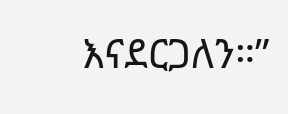እናደርጋለን።”